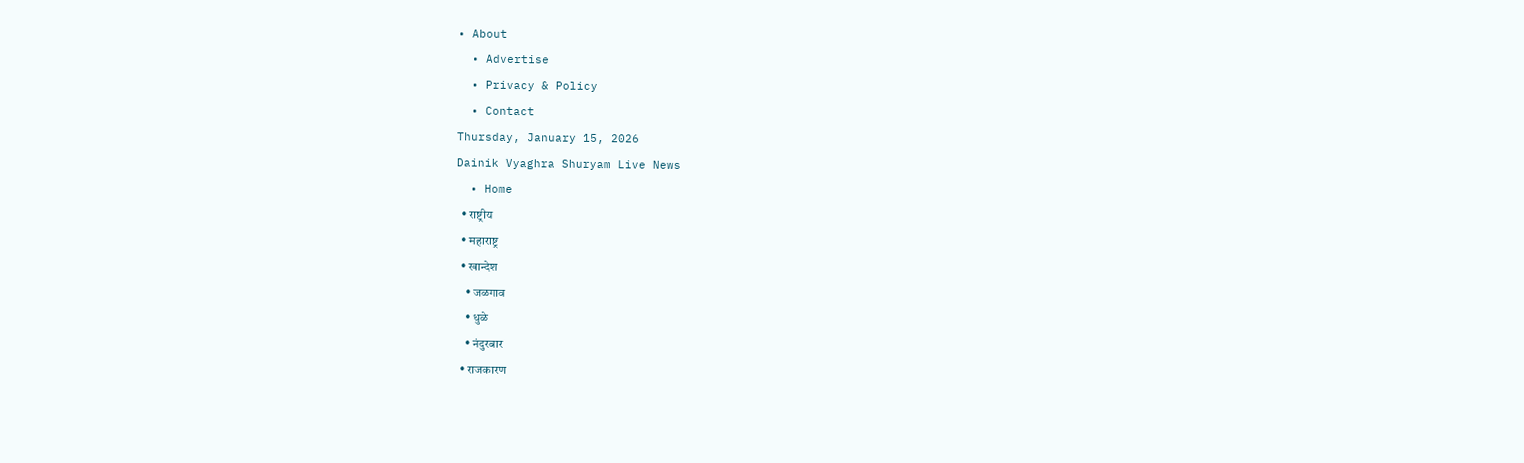• About
  • Advertise
  • Privacy & Policy
  • Contact
Thursday, January 15, 2026
Dainik Vyaghra Shuryam Live News
  • Home
  • राष्ट्रीय
  • महाराष्ट्र
  • खान्देश
    • जळगाव
    • धुळे
    • नंदुरबार
  • राजकारण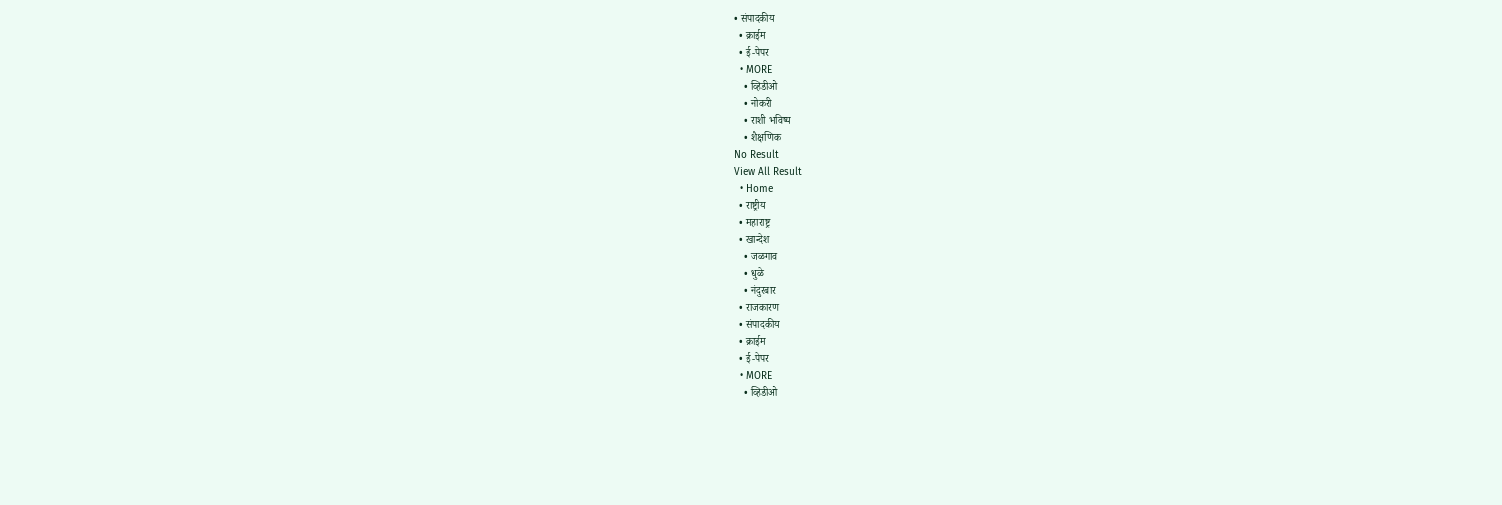• संपादकीय
  • क्राईम
  • ई-पेपर
  • MORE
    • व्हिडीओ
    • नोकरी
    • राशी भविष्य
    • शैक्षणिक
No Result
View All Result
  • Home
  • राष्ट्रीय
  • महाराष्ट्र
  • खान्देश
    • जळगाव
    • धुळे
    • नंदुरबार
  • राजकारण
  • संपादकीय
  • क्राईम
  • ई-पेपर
  • MORE
    • व्हिडीओ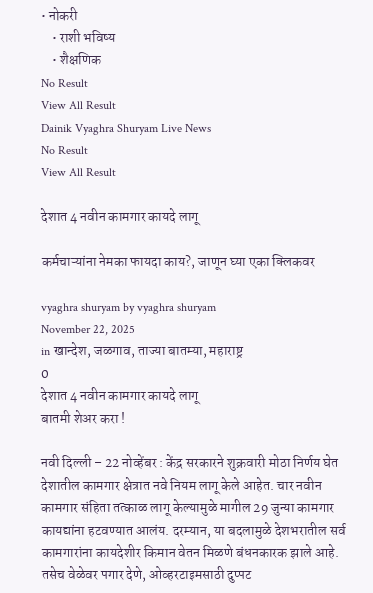• नोकरी
    • राशी भविष्य
    • शैक्षणिक
No Result
View All Result
Dainik Vyaghra Shuryam Live News
No Result
View All Result

देशात 4 नवीन कामगार कायदे लागू

कर्मचाऱ्यांना नेमका फायदा काय?, जाणून घ्या एका क्लिकवर

vyaghra shuryam by vyaghra shuryam
November 22, 2025
in खान्देश, जळगाव, ताज्या बातम्या, महाराष्ट्र
0
देशात 4 नवीन कामगार कायदे लागू
बातमी शेअर करा !

नवी दिल्ली – 22 नोव्हेंबर : केंद्र सरकारने शुक्रवारी मोठा निर्णय घेत देशातील कामगार क्षेत्रात नवे नियम लागू केले आहेत. चार नवीन कामगार संहिता तत्काळ लागू केल्यामुळे मागील 29 जुन्या कामगार कायद्यांना हटवण्यात आलंय. दरम्यान, या बदलामुळे देशभरातील सर्व कामगारांना कायदेशीर किमान वेतन मिळणे बंधनकारक झाले आहे. तसेच वेळेवर पगार देणे, ओव्हरटाइमसाठी दुप्पट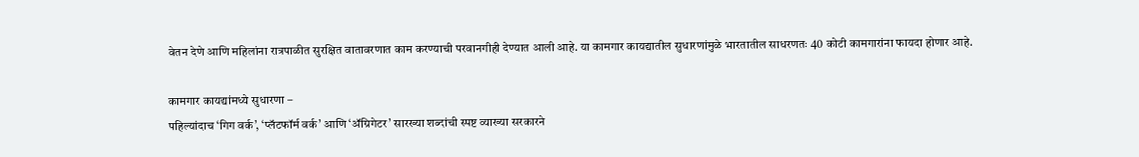वेतन देणे आणि महिलांना रात्रपाळीत सुरक्षित वातावरणात काम करण्याची परवानगीही देण्यात आली आहे. या कामगार कायद्यातील सुधारणांमुळे भारतातील साधरणतः 40 कोटी कामगारांना फायदा होणार आहे.

कामगार कायद्यांमध्ये सुधारणा –
पहिल्यांदाच ‘गिग वर्क’, ‘प्लॅटफॉर्म वर्क’ आणि ‘ॲग्रिगेटर’ सारख्या शब्दांची स्पष्ट व्याख्या सरकारने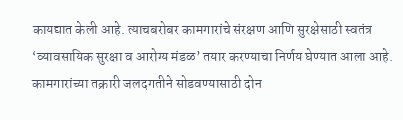कायद्यात केली आहे. त्याचबरोबर कामगारांचे संरक्षण आणि सुरक्षेसाठी स्वतंत्र ‘व्यावसायिक सुरक्षा व आरोग्य मंडळ’ तयार करण्याचा निर्णय घेण्यात आला आहे. कामगारांच्या तक्रारी जलदगतीने सोडवण्यासाठी दोन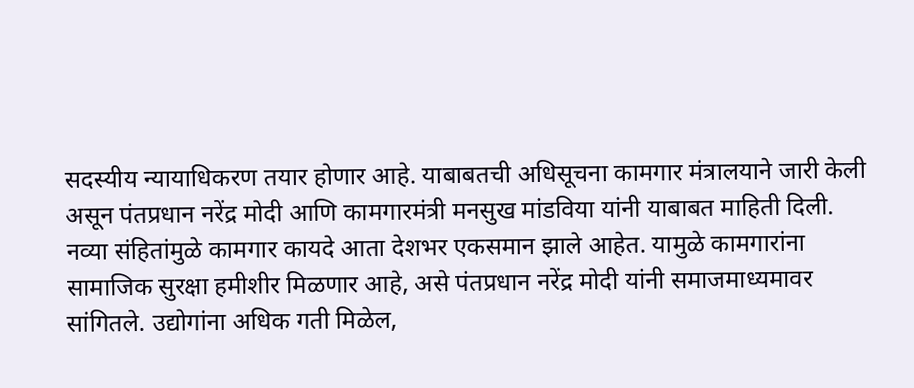सदस्यीय न्यायाधिकरण तयार होणार आहे. याबाबतची अधिसूचना कामगार मंत्रालयाने जारी केली असून पंतप्रधान नरेंद्र मोदी आणि कामगारमंत्री मनसुख मांडविया यांनी याबाबत माहिती दिली.
नव्या संहितांमुळे कामगार कायदे आता देशभर एकसमान झाले आहेत. यामुळे कामगारांना सामाजिक सुरक्षा हमीशीर मिळणार आहे, असे पंतप्रधान नरेंद्र मोदी यांनी समाजमाध्यमावर सांगितले. उद्योगांना अधिक गती मिळेल,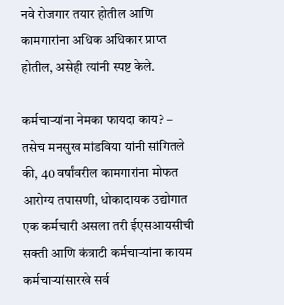नवे रोजगार तयार होतील आणि कामगारांना अधिक अधिकार प्राप्त होतील, असेही त्यांनी स्पष्ट केले.

कर्मचाऱ्यांना नेमका फायदा काय? –
तसेच मनसुख मांडविया यांनी सांगितले की, 40 वर्षांवरील कामगारांना मोफत आरोग्य तपासणी, धोकादायक उद्योगात एक कर्मचारी असला तरी ईएसआयसीची सक्ती आणि कंत्राटी कर्मचाऱ्यांना कायम कर्मचाऱ्यांसारखे सर्व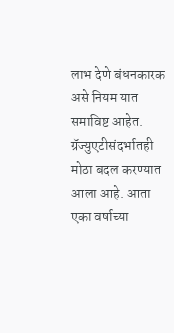लाभ देणे बंधनकारक असे नियम यात समाविष्ट आहेत.
ग्रॅज्युएटीसंदर्भातही मोठा बदल करण्यात आला आहे. आता एका वर्षाच्या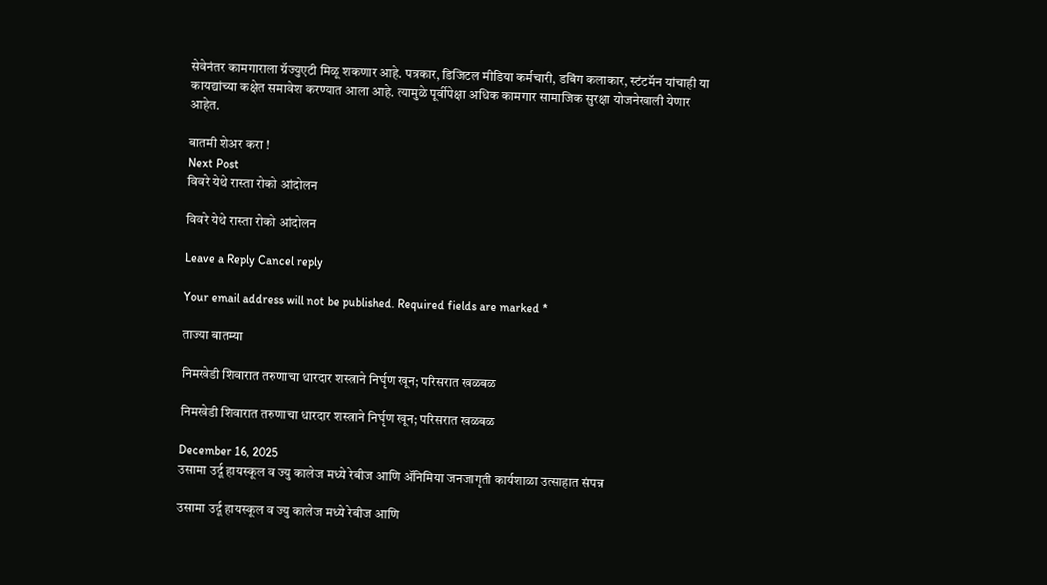सेवेनंतर कामगाराला ग्रॅज्युएटी मिळू शकणार आहे. पत्रकार, डिजिटल मीडिया कर्मचारी, डबिंग कलाकार, स्टंटमॅन यांचाही या कायद्यांच्या कक्षेत समावेश करण्यात आला आहे. त्यामुळे पूर्वीपेक्षा अधिक कामगार सामाजिक सुरक्षा योजनेखाली येणार आहेत.

बातमी शेअर करा !
Next Post
विवरे येथे रास्ता रोको आंदोलन

विवरे येथे रास्ता रोको आंदोलन

Leave a Reply Cancel reply

Your email address will not be published. Required fields are marked *

ताज्या बातम्या

निमखेडी शिवारात तरुणाचा धारदार शस्त्राने निर्घृण खून; परिसरात खळबळ

निमखेडी शिवारात तरुणाचा धारदार शस्त्राने निर्घृण खून; परिसरात खळबळ

December 16, 2025
उसामा उर्दू हायस्कूल व ज्यु कालेज मध्ये रेबीज आणि ॲनिमिया जनजागृती कार्यशाळा उत्साहात संपन्न

उसामा उर्दू हायस्कूल व ज्यु कालेज मध्ये रेबीज आणि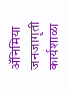ॲनिमिया जनजागृती कार्यशाळा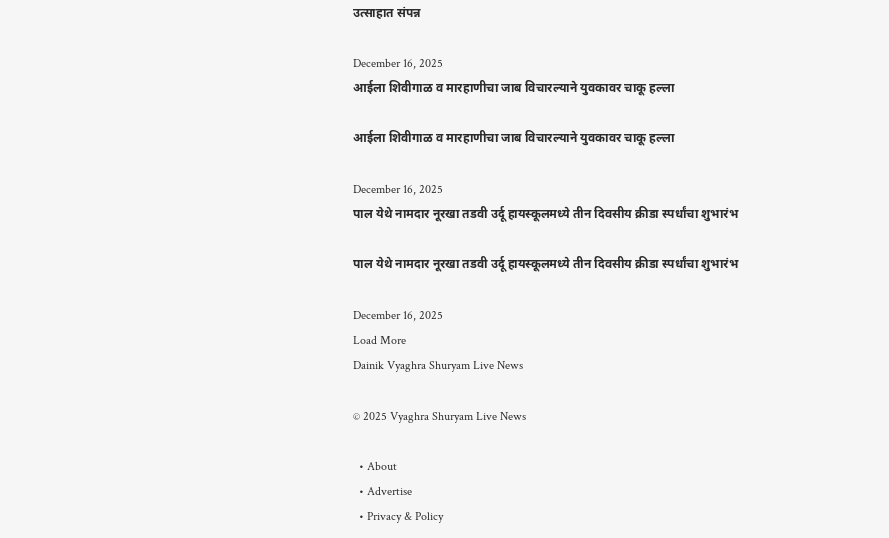उत्साहात संपन्न

December 16, 2025
आईला शिवीगाळ व मारहाणीचा जाब विचारल्याने युवकावर चाकू हल्ला

आईला शिवीगाळ व मारहाणीचा जाब विचारल्याने युवकावर चाकू हल्ला

December 16, 2025
पाल येथे नामदार नूरखा तडवी उर्दू हायस्कूलमध्ये तीन दिवसीय क्रीडा स्पर्धांचा शुभारंभ

पाल येथे नामदार नूरखा तडवी उर्दू हायस्कूलमध्ये तीन दिवसीय क्रीडा स्पर्धांचा शुभारंभ

December 16, 2025
Load More
Dainik Vyaghra Shuryam Live News

© 2025 Vyaghra Shuryam Live News

  • About
  • Advertise
  • Privacy & Policy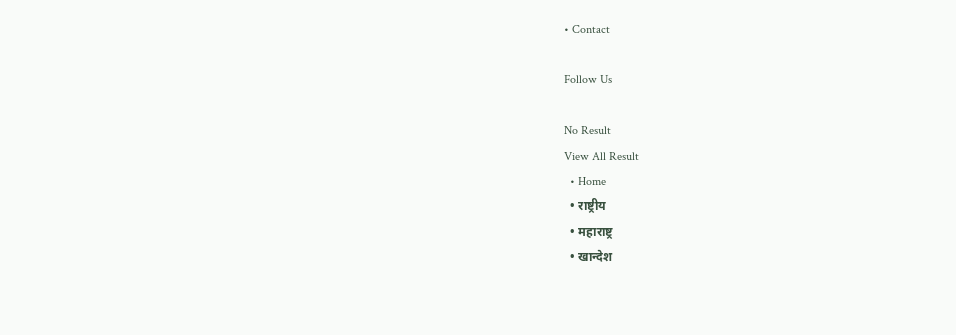• Contact

Follow Us

No Result
View All Result
  • Home
  • राष्ट्रीय
  • महाराष्ट्र
  • खान्देश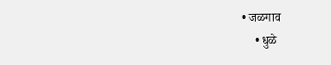• जळगाव
    • धुळे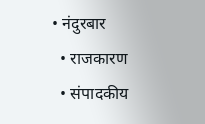• नंदुरबार
  • राजकारण
  • संपादकीय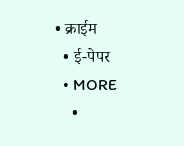• क्राईम
  • ई-पेपर
  • MORE
    •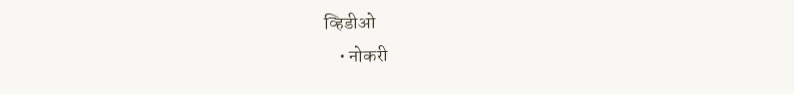व्हिडीओ
    • नोकरी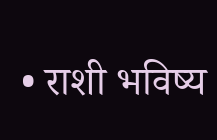• राशी भविष्य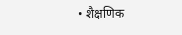• शैक्षणिक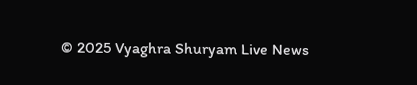© 2025 Vyaghra Shuryam Live News